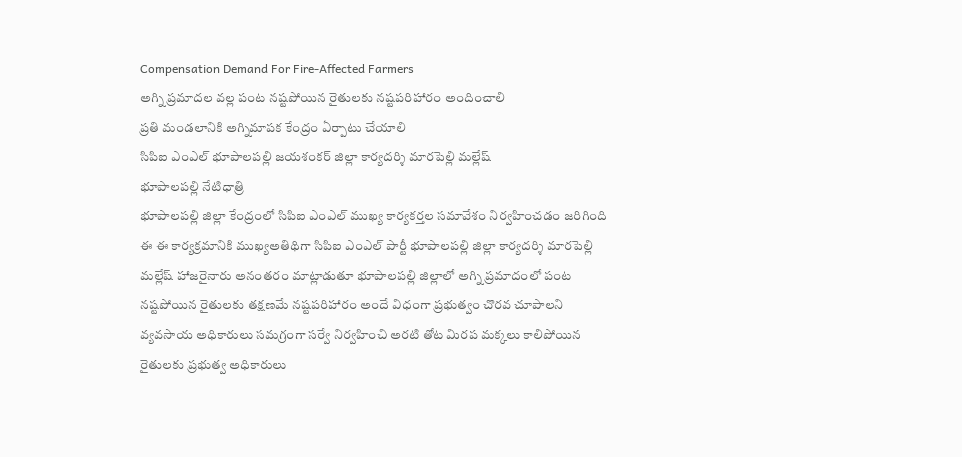Compensation Demand For Fire-Affected Farmers
అగ్ని ప్రమాదల వల్ల పంట నష్టపోయిన రైతులకు నష్టపరిహారం అందించాలి
ప్రతి మండలానికి అగ్నిమాపక కేంద్రం ఏర్పాటు చేయాలి
సిపిఐ ఎంఎల్ భూపాలపల్లి జయశంకర్ జిల్లా కార్యదర్శి మారపెల్లి మల్లేష్
భూపాలపల్లి నేటిధాత్రి
భూపాలపల్లి జిల్లా కేంద్రంలో సిపిఐ ఎంఎల్ ముఖ్య కార్యకర్తల సమావేశం నిర్వహించడం జరిగింది ఈ ఈ కార్యక్రమానికి ముఖ్యఅతిథిగా సిపిఐ ఎంఎల్ పార్టీ భూపాలపల్లి జిల్లా కార్యదర్శి మారపెల్లి మల్లేష్ హాజరైనారు అనంతరం మాట్లాడుతూ భూపాలపల్లి జిల్లాలో అగ్ని ప్రమాదంలో పంట నష్టపోయిన రైతులకు తక్షణమే నష్టపరిహారం అందే విధంగా ప్రభుత్వం చొరవ చూపాలని వ్యవసాయ అధికారులు సమగ్రంగా సర్వే నిర్వహించి అరటి తోట మిరప మక్కలు కాలిపోయిన రైతులకు ప్రభుత్వ అధికారులు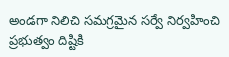అండగా నిలిచి సమగ్రమైన సర్వే నిర్వహించి ప్రభుత్వం దిష్టికి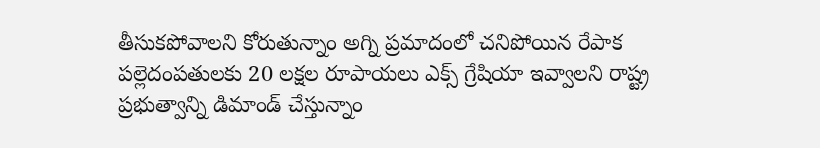తీసుకపోవాలని కోరుతున్నాం అగ్ని ప్రమాదంలో చనిపోయిన రేపాక పల్లెదంపతులకు 20 లక్షల రూపాయలు ఎక్స్ గ్రేషియా ఇవ్వాలని రాష్ట్ర ప్రభుత్వాన్ని డిమాండ్ చేస్తున్నాం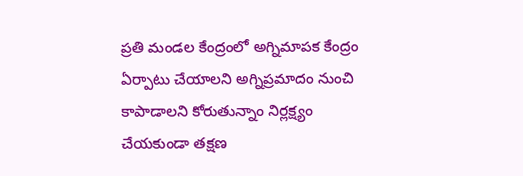ప్రతి మండల కేంద్రంలో అగ్నిమాపక కేంద్రం ఏర్పాటు చేయాలని అగ్నిప్రమాదం నుంచి కాపాడాలని కోరుతున్నాం నిర్లక్ష్యం చేయకుండా తక్షణ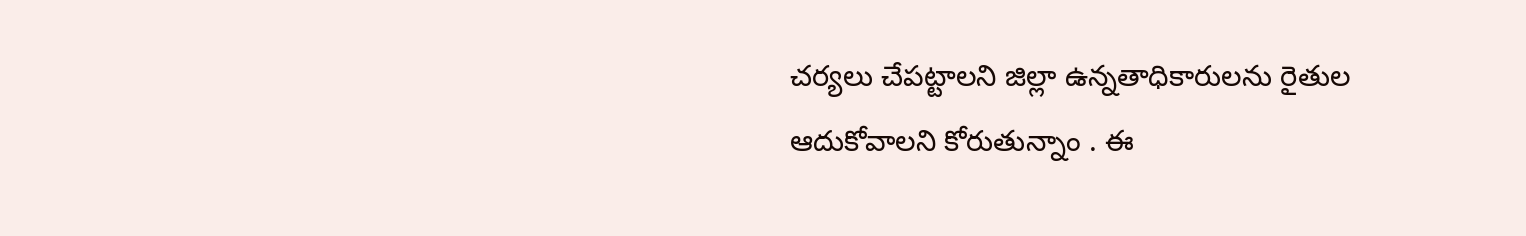చర్యలు చేపట్టాలని జిల్లా ఉన్నతాధికారులను రైతుల ఆదుకోవాలని కోరుతున్నాం . ఈ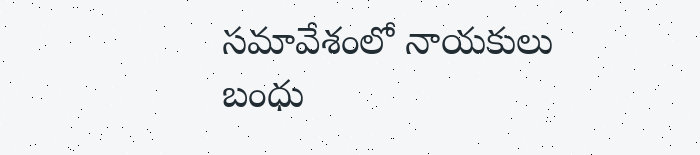సమావేశంలో నాయకులు బంధు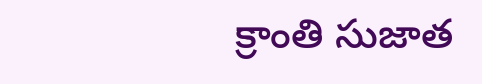క్రాంతి సుజాత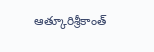ఆత్కూరిశ్రీకాంత్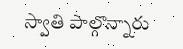స్వాతి పాల్గొన్నారు